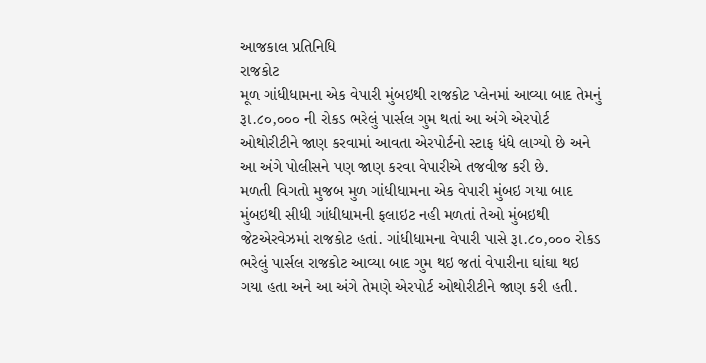આજકાલ પ્રતિનિધિ
રાજકોટ
મૂળ ગાંધીધામના એક વેપારી મુંબઇથી રાજકોટ પ્લેનમાં આવ્યા બાદ તેમનું રૂા.૮૦,૦૦૦ ની રોકડ ભરેલું પાર્સલ ગુમ થતાં આ અંગે એરપોર્ટ ઓથોરીટીને જાણ કરવામાં આવતા એરપોર્ટનો સ્ટાફ ધંધે લાગ્યો છે અને આ અંગે પોલીસને પણ જાણ કરવા વેપારીએ તજવીજ કરી છે.
મળતી વિગતો મુજબ મુળ ગાંધીધામના એક વેપારી મુંબઇ ગયા બાદ મુંબઇથી સીધી ગાંધીધામની ફલાઇટ નહી મળતાં તેઓ મુંબઇથી જેટએરવેઝમાં રાજકોટ હતાં. ગાંધીધામના વેપારી પાસે રૂા.૮૦,૦૦૦ રોકડ ભરેલું પાર્સલ રાજકોટ આવ્યા બાદ ગુમ થઇ જતાં વેપારીના ઘાંઘા થઇ ગયા હતા અને આ અંગે તેમણે એરપોર્ટ ઓથોરીટીને જાણ કરી હતી.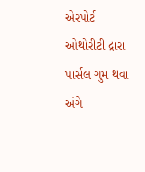એરપોર્ટ ઓથોરીટી દ્રારા પાર્સલ ગુમ થવા અંગે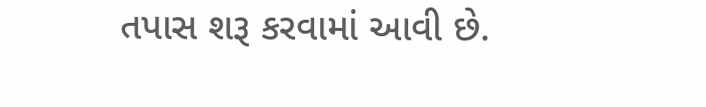તપાસ શરૂ કરવામાં આવી છે.